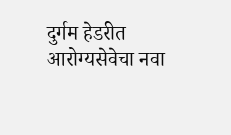दुर्गम हेडरीत आरोग्यसेवेचा नवा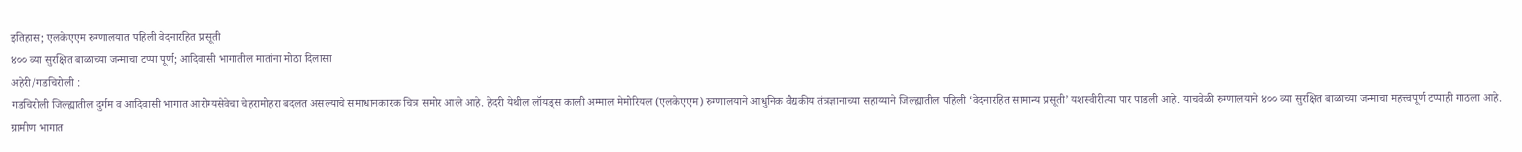इतिहास; एलकेएएम रुग्णालयात पहिली वेदनारहित प्रसूती
४०० व्या सुरक्षित बाळाच्या जन्माचा टप्पा पूर्ण; आदिवासी भागातील मातांना मोठा दिलासा
अहेरी/गडचिरोली :
गडचिरोली जिल्ह्यातील दुर्गम व आदिवासी भागात आरोग्यसेवेचा चेहरामोहरा बदलत असल्याचे समाधानकारक चित्र समोर आले आहे. हेदरी येथील लॉयड्स काली अम्माल मेमोरियल (एलकेएएम) रुग्णालयाने आधुनिक वैद्यकीय तंत्रज्ञानाच्या सहाय्याने जिल्ह्यातील पहिली ‘वेदनारहित सामान्य प्रसूती’ यशस्वीरीत्या पार पाडली आहे. याचवेळी रुग्णालयाने ४०० व्या सुरक्षित बाळाच्या जन्माचा महत्त्वपूर्ण टप्पाही गाठला आहे.
ग्रामीण भागात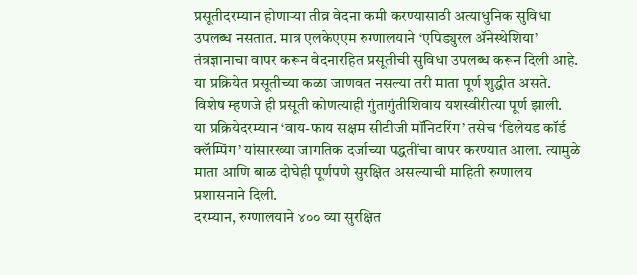प्रसूतीदरम्यान होणाऱ्या तीव्र वेदना कमी करण्यासाठी अत्याधुनिक सुविधा उपलब्ध नसतात. मात्र एलकेएएम रुग्णालयाने ‘एपिड्युरल ॲनेस्थेशिया’ तंत्रज्ञानाचा वापर करून वेदनारहित प्रसूतीची सुविधा उपलब्ध करून दिली आहे. या प्रक्रियेत प्रसूतीच्या कळा जाणवत नसल्या तरी माता पूर्ण शुद्धीत असते. विशेष म्हणजे ही प्रसूती कोणत्याही गुंतागुंतीशिवाय यशस्वीरीत्या पूर्ण झाली.
या प्रक्रियेदरम्यान ‘वाय-फाय सक्षम सीटीजी मॉनिटरिंग’ तसेच ‘डिलेयड कॉर्ड क्लॅम्पिंग’ यांसारख्या जागतिक दर्जाच्या पद्धतींचा वापर करण्यात आला. त्यामुळे माता आणि बाळ दोघेही पूर्णपणे सुरक्षित असल्याची माहिती रुग्णालय प्रशासनाने दिली.
दरम्यान, रुग्णालयाने ४०० व्या सुरक्षित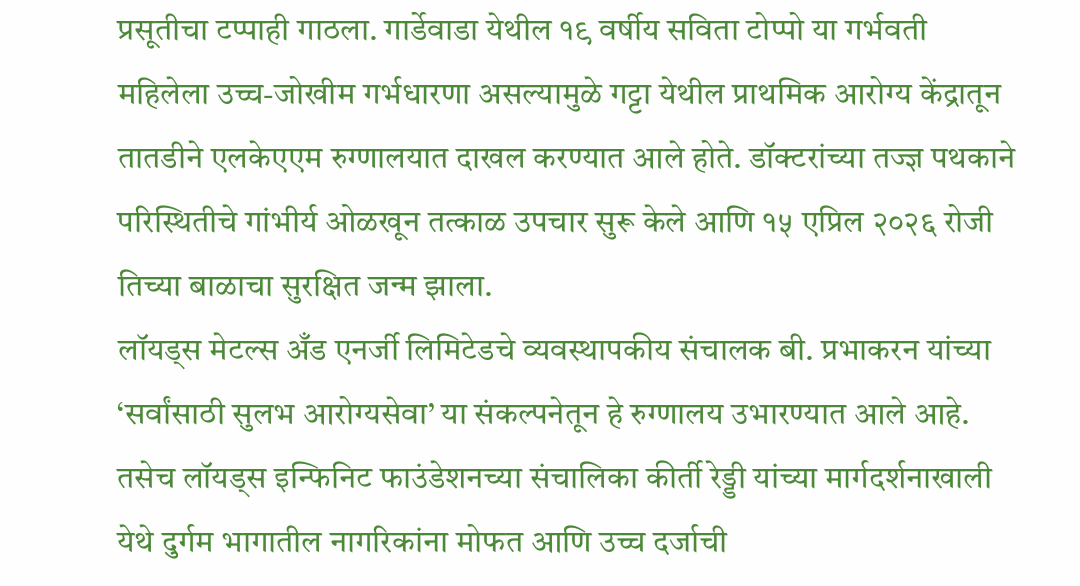प्रसूतीचा टप्पाही गाठला. गार्डेवाडा येथील १९ वर्षीय सविता टोप्पो या गर्भवती महिलेला उच्च-जोखीम गर्भधारणा असल्यामुळे गट्टा येथील प्राथमिक आरोग्य केंद्रातून तातडीने एलकेएएम रुग्णालयात दाखल करण्यात आले होते. डॉक्टरांच्या तज्ज्ञ पथकाने परिस्थितीचे गांभीर्य ओळखून तत्काळ उपचार सुरू केले आणि १५ एप्रिल २०२६ रोजी तिच्या बाळाचा सुरक्षित जन्म झाला.
लॉयड्स मेटल्स अँड एनर्जी लिमिटेडचे व्यवस्थापकीय संचालक बी. प्रभाकरन यांच्या ‘सर्वांसाठी सुलभ आरोग्यसेवा’ या संकल्पनेतून हे रुग्णालय उभारण्यात आले आहे. तसेच लॉयड्स इन्फिनिट फाउंडेशनच्या संचालिका कीर्ती रेड्डी यांच्या मार्गदर्शनाखाली येथे दुर्गम भागातील नागरिकांना मोफत आणि उच्च दर्जाची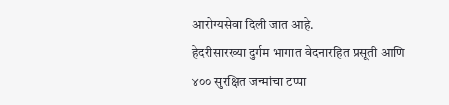आरोग्यसेवा दिली जात आहे.
हेदरीसारख्या दुर्गम भागात वेदनारहित प्रसूती आणि ४०० सुरक्षित जन्मांचा टप्पा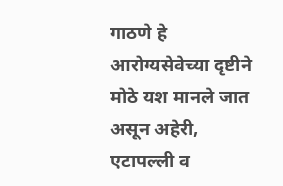गाठणे हे आरोग्यसेवेच्या दृष्टीने मोठे यश मानले जात असून अहेरी, एटापल्ली व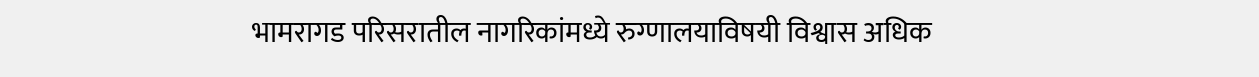भामरागड परिसरातील नागरिकांमध्ये रुग्णालयाविषयी विश्वास अधिक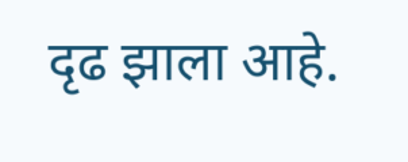दृढ झाला आहे.